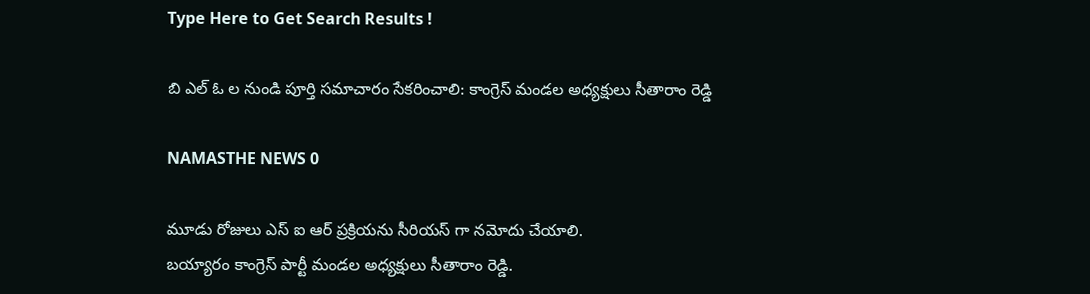Type Here to Get Search Results !

బి ఎల్ ఓ ల నుండి పూర్తి సమాచారం సేకరించాలి: కాంగ్రెస్ మండల అధ్యక్షులు సీతారాం రెడ్డి

NAMASTHE NEWS 0

మూడు రోజులు ఎస్ ఐ ఆర్ ప్రక్రియను సీరియస్ గా నమోదు చేయాలి.
బయ్యారం కాంగ్రెస్ పార్టీ మండల అధ్యక్షులు సీతారాం రెడ్డి.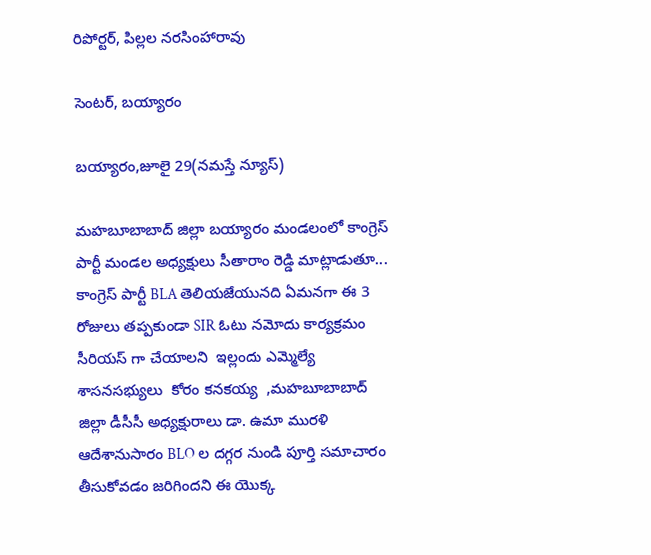రిపోర్టర్, పిల్లల నరసింహారావు

సెంటర్, బయ్యారం

బయ్యారం,జూలై 29(నమస్తే న్యూస్)

మహబూబాబాద్ జిల్లా బయ్యారం మండలంలో కాంగ్రెస్ పార్టీ మండల అధ్యక్షులు సీతారాం రెడ్డి మాట్లాడుతూ... కాంగ్రెస్ పార్టీ BLA తెలియజేయునది ఏమనగా ఈ 3 రోజులు తప్పకుండా SIR ఓటు నమోదు కార్యక్రమం సీరియస్ గా చేయాలని  ఇల్లందు ఎమ్మెల్యే శాసనసభ్యులు  కోరం కనకయ్య  ,మహబూబాబాద్ జిల్లా డీసీసీ అధ్యక్షురాలు డా. ఉమా మురళి  ఆదేశానుసారం BLO ల దగ్గర నుండి పూర్తి సమాచారం తీసుకోవడం జరిగిందని ఈ యొక్క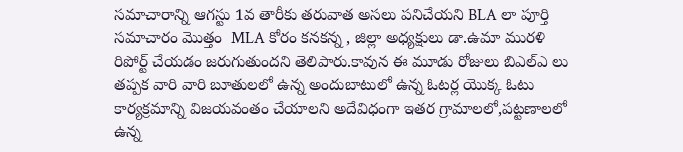సమాచారాన్ని ఆగస్టు 1వ తారీకు తరువాత అసలు పనిచేయని BLA లా పూర్తి సమాచారం మొత్తం  MLA కోరం కనకన్న , జిల్లా అధ్యక్షులు డా.ఉమా మురళి రిపోర్ట్ చేయడం జరుగుతుందని తెలిపారు.కావున ఈ మూడు రోజులు బిఎల్ఎ లు తప్పక వారి వారి బూతులలో ఉన్న అందుబాటులో ఉన్న ఓటర్ల యొక్క ఓటు కార్యక్రమాన్ని విజయవంతం చేయాలని అదేవిధంగా ఇతర గ్రామాలలో,పట్టణాలలో ఉన్న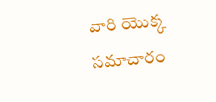వారి యొక్క సమాచారం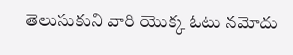తెలుసుకుని వారి యొక్క ఓటు నమోదు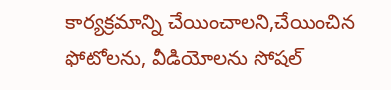కార్యక్రమాన్ని చేయించాలని,చేయించిన ఫోటోలను, వీడియోలను సోషల్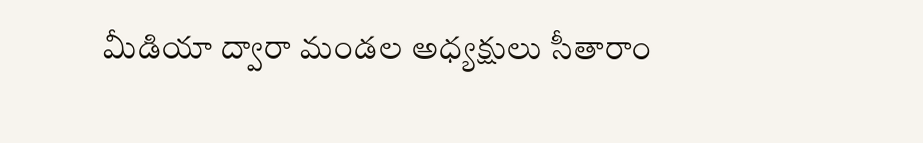మీడియా ద్వారా మండల అధ్యక్షులు సీతారాం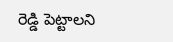రెడ్డి పెట్టాలని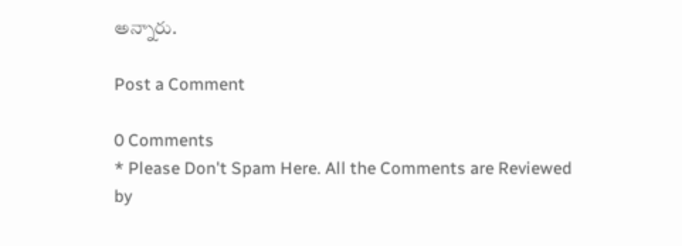అన్నారు.

Post a Comment

0 Comments
* Please Don't Spam Here. All the Comments are Reviewed by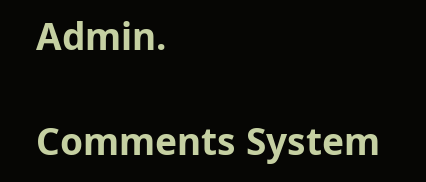Admin.

Comments System